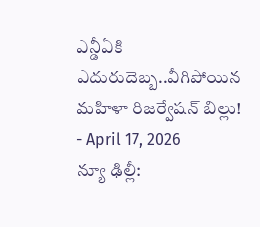ఎన్డీఏకి ఎదురుదెబ్బ..వీగిపోయిన మహిళా రిజర్వేషన్ బిల్లు!
- April 17, 2026
న్యూ ఢిల్లీ: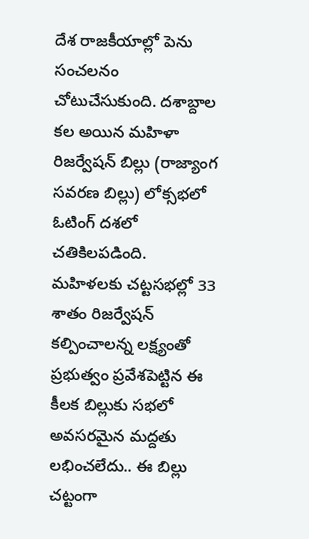దేశ రాజకీయాల్లో పెను సంచలనం చోటుచేసుకుంది. దశాబ్దాల కల అయిన మహిళా రిజర్వేషన్ బిల్లు (రాజ్యాంగ సవరణ బిల్లు) లోక్సభలో ఓటింగ్ దశలో చతికిలపడింది. మహిళలకు చట్టసభల్లో 33 శాతం రిజర్వేషన్ కల్పించాలన్న లక్ష్యంతో ప్రభుత్వం ప్రవేశపెట్టిన ఈ కీలక బిల్లుకు సభలో అవసరమైన మద్దతు లభించలేదు.. ఈ బిల్లు చట్టంగా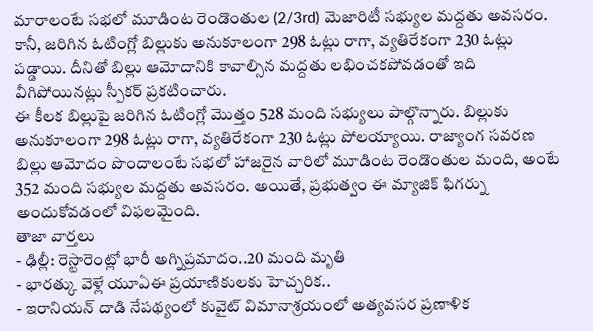మారాలంటే సభలో మూడింట రెండొంతుల (2/3rd) మెజారిటీ సభ్యుల మద్దతు అవసరం. కానీ, జరిగిన ఓటింగ్లో బిల్లుకు అనుకూలంగా 298 ఓట్లు రాగా, వ్యతిరేకంగా 230 ఓట్లు పడ్డాయి. దీనితో బిల్లు ఆమోదానికి కావాల్సిన మద్దతు లభించకపోవడంతో ఇది వీగిపోయినట్లు స్పీకర్ ప్రకటించారు.
ఈ కీలక బిల్లుపై జరిగిన ఓటింగ్లో మొత్తం 528 మంది సభ్యులు పాల్గొన్నారు. బిల్లుకు అనుకూలంగా 298 ఓట్లు రాగా, వ్యతిరేకంగా 230 ఓట్లు పోలయ్యాయి. రాజ్యాంగ సవరణ బిల్లు ఆమోదం పొందాలంటే సభలో హాజరైన వారిలో మూడింట రెండొంతుల మంది, అంటే 352 మంది సభ్యుల మద్దతు అవసరం. అయితే, ప్రభుత్వం ఈ మ్యాజిక్ ఫిగర్ను అందుకోవడంలో విఫలమైంది.
తాజా వార్తలు
- ఢిల్లీ: రెస్టారెంట్లో భారీ అగ్నిప్రమాదం..20 మంది మృతి
- భారత్కు వెళ్లే యూఏఈ ప్రయాణికులకు హెచ్చరిక..
- ఇరానియన్ దాడి నేపథ్యంలో కువైట్ విమానాశ్రయంలో అత్యవసర ప్రణాళిక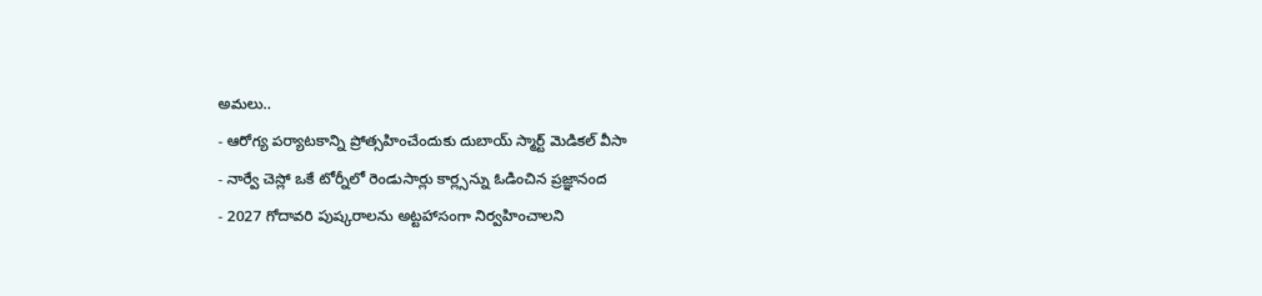అమలు..
- ఆరోగ్య పర్యాటకాన్ని ప్రోత్సహించేందుకు దుబాయ్ స్మార్ట్ మెడికల్ వీసా
- నార్వే చెస్లో ఒకే టోర్నీలో రెండుసార్లు కార్ల్సన్ను ఓడించిన ప్రజ్ఞానంద
- 2027 గోదావరి పుష్కరాలను అట్టహాసంగా నిర్వహించాలని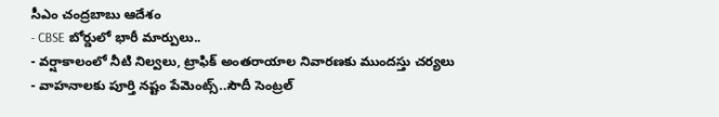సీఎం చంద్రబాబు ఆదేశం
- CBSE బోర్డులో భారీ మార్పులు..
- వర్షాకాలంలో నీటి నిల్వలు, ట్రాఫిక్ అంతరాయాల నివారణకు ముందస్తు చర్యలు
- వాహనాలకు పూర్తి నష్టం పేమెంట్స్..సౌదీ సెంట్రల్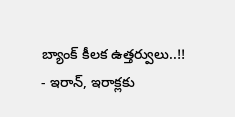బ్యాంక్ కీలక ఉత్తర్వులు..!!
- ఇరాన్, ఇరాక్లకు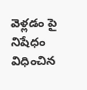వెళ్లడం పై నిషేధం విధించిన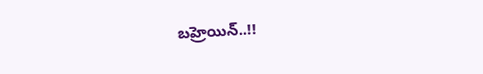బహ్రెయిన్..!!